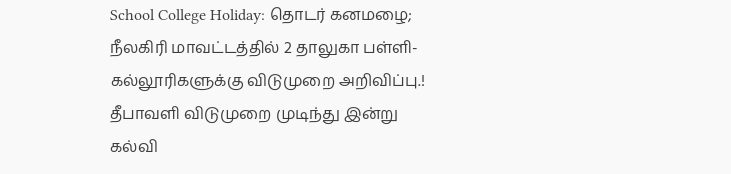School College Holiday: தொடர் கனமழை; நீலகிரி மாவட்டத்தில் 2 தாலுகா பள்ளி-கல்லூரிகளுக்கு விடுமுறை அறிவிப்பு.!
தீபாவளி விடுமுறை முடிந்து இன்று கல்வி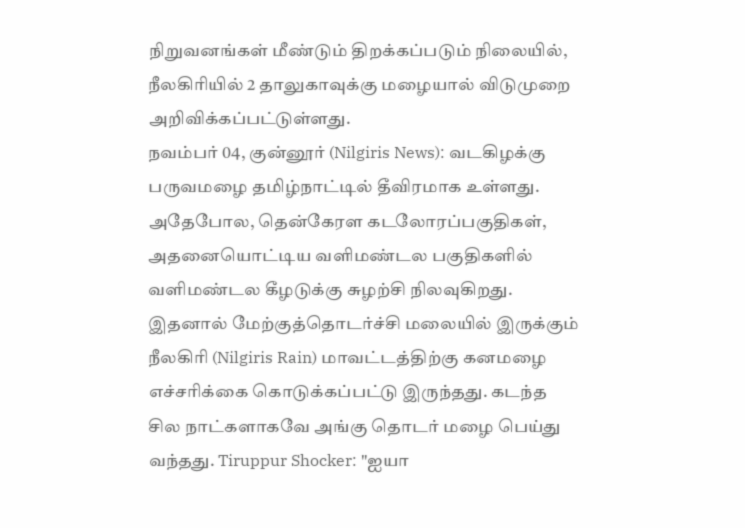நிறுவனங்கள் மீண்டும் திறக்கப்படும் நிலையில், நீலகிரியில் 2 தாலுகாவுக்கு மழையால் விடுமுறை அறிவிக்கப்பட்டுள்ளது.
நவம்பர் 04, குன்னூர் (Nilgiris News): வடகிழக்கு பருவமழை தமிழ்நாட்டில் தீவிரமாக உள்ளது. அதேபோல, தென்கேரள கடலோரப்பகுதிகள், அதனையொட்டிய வளிமண்டல பகுதிகளில் வளிமண்டல கீழடுக்கு சுழற்சி நிலவுகிறது. இதனால் மேற்குத்தொடர்ச்சி மலையில் இருக்கும் நீலகிரி (Nilgiris Rain) மாவட்டத்திற்கு கனமழை எச்சரிக்கை கொடுக்கப்பட்டு இருந்தது. கடந்த சில நாட்களாகவே அங்கு தொடர் மழை பெய்து வந்தது. Tiruppur Shocker: "ஐயா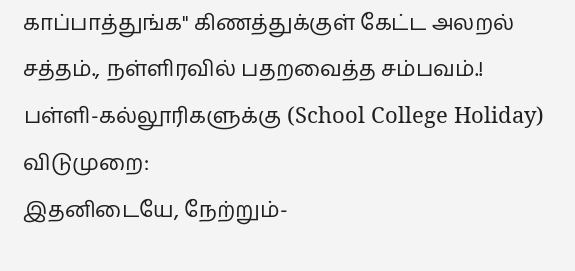காப்பாத்துங்க" கிணத்துக்குள் கேட்ட அலறல் சத்தம்., நள்ளிரவில் பதறவைத்த சம்பவம்.!
பள்ளி-கல்லூரிகளுக்கு (School College Holiday) விடுமுறை:
இதனிடையே, நேற்றும்-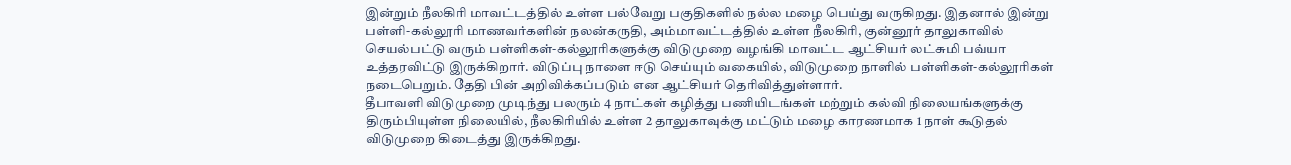இன்றும் நீலகிரி மாவட்டத்தில் உள்ள பல்வேறு பகுதிகளில் நல்ல மழை பெய்து வருகிறது. இதனால் இன்று பள்ளி-கல்லூரி மாணவர்களின் நலன்கருதி, அம்மாவட்டத்தில் உள்ள நீலகிரி, குன்னூர் தாலுகாவில் செயல்பட்டு வரும் பள்ளிகள்-கல்லூரிகளுக்கு விடுமுறை வழங்கி மாவட்ட ஆட்சியர் லட்சுமி பவ்யா உத்தரவிட்டு இருக்கிறார். விடுப்பு நாளை ஈடு செய்யும் வகையில், விடுமுறை நாளில் பள்ளிகள்-கல்லூரிகள் நடைபெறும். தேதி பின் அறிவிக்கப்படும் என ஆட்சியர் தெரிவித்துள்ளார்.
தீபாவளி விடுமுறை முடிந்து பலரும் 4 நாட்கள் கழித்து பணியிடங்கள் மற்றும் கல்வி நிலையங்களுக்கு திரும்பியுள்ள நிலையில், நீலகிரியில் உள்ள 2 தாலுகாவுக்கு மட்டும் மழை காரணமாக 1 நாள் கூடுதல் விடுமுறை கிடைத்து இருக்கிறது.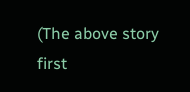(The above story first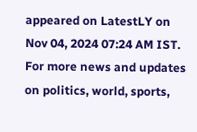appeared on LatestLY on Nov 04, 2024 07:24 AM IST. For more news and updates on politics, world, sports,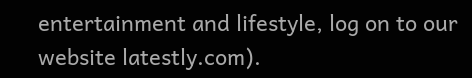entertainment and lifestyle, log on to our website latestly.com).